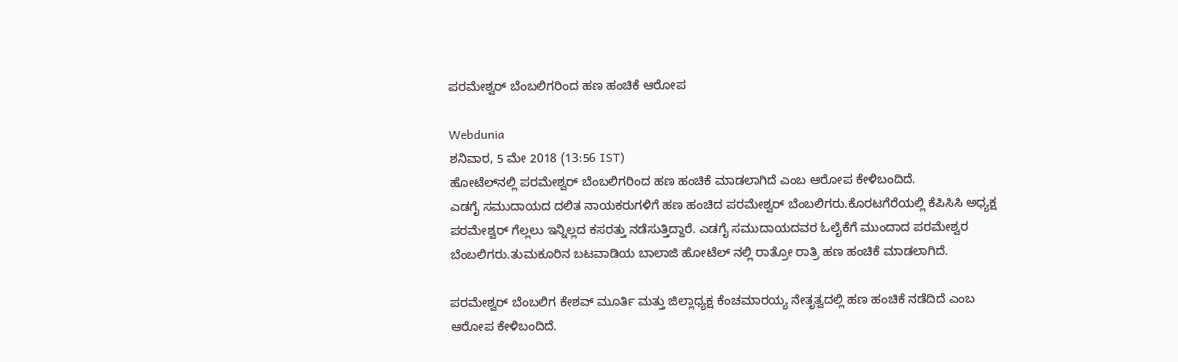ಪರಮೇಶ್ವರ್ ಬೆಂಬಲಿಗರಿಂದ ಹಣ ಹಂಚಿಕೆ ಆರೋಪ

Webdunia
ಶನಿವಾರ, 5 ಮೇ 2018 (13:56 IST)
ಹೋಟೆಲ್‌ನಲ್ಲಿ ಪರಮೇಶ್ವರ್ ಬೆಂಬಲಿಗರಿಂದ ಹಣ ಹಂಚಿಕೆ ಮಾಡಲಾಗಿದೆ ಎಂಬ ಆರೋಪ ಕೇಳಿಬಂದಿದೆ.
ಎಡಗೈ ಸಮುದಾಯದ ದಲಿತ ನಾಯಕರುಗಳಿಗೆ ಹಣ ಹಂಚಿದ ಪರಮೇಶ್ವರ್ ಬೆಂಬಲಿಗರು.ಕೊರಟಗೆರೆಯಲ್ಲಿ ಕೆಪಿಸಿಸಿ ಅಧ್ಯಕ್ಷ ಪರಮೇಶ್ವರ್ ಗೆಲ್ಲಲು ಇನ್ನಿಲ್ಲದ ಕಸರತ್ತು ನಡೆಸುತ್ತಿದ್ದಾರೆ. ಎಡಗೈ ಸಮುದಾಯದವರ ಓಲೈಕೆಗೆ ಮುಂದಾದ ಪರಮೇಶ್ವರ ಬೆಂಬಲಿಗರು.ತುಮಕೂರಿನ ಬಟವಾಡಿಯ ಬಾಲಾಜಿ ಹೋಟೆಲ್ ನಲ್ಲಿ ರಾತ್ರೋ ರಾತ್ರಿ ಹಣ ಹಂಚಿಕೆ ಮಾಡಲಾಗಿದೆ.

ಪರಮೇಶ್ವರ್ ಬೆಂಬಲಿಗ ಕೇಶವ್ ಮೂರ್ತಿ ಮತ್ತು ಜಿಲ್ಲಾಧ್ಯಕ್ಷ ಕೆಂಚಮಾರಯ್ಯ ನೇತೃತ್ವದಲ್ಲಿ ಹಣ ಹಂಚಿಕೆ ನಡೆದಿದೆ ಎಂಬ ಆರೋಪ ಕೇಳಿಬಂದಿದೆ.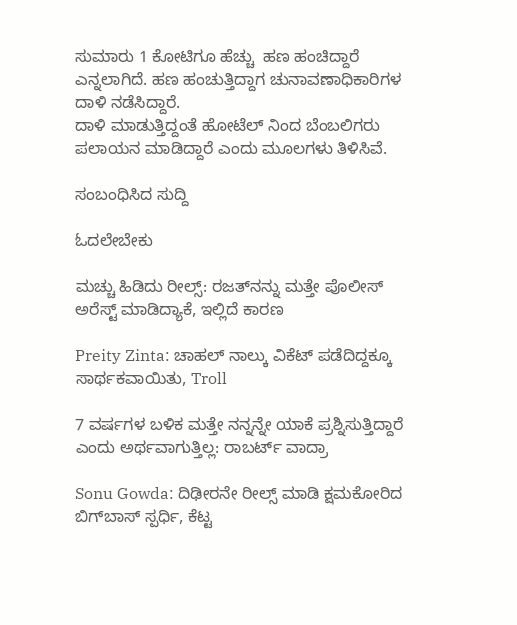ಸುಮಾರು 1 ಕೋಟಿಗೂ ಹೆಚ್ಚು  ಹಣ ಹಂಚಿದ್ದಾರೆ ಎನ್ನಲಾಗಿದೆ. ಹಣ ಹಂಚುತ್ತಿದ್ದಾಗ ಚುನಾವಣಾಧಿಕಾರಿಗಳ ದಾಳಿ ನಡೆಸಿದ್ದಾರೆ.
ದಾಳಿ‌ ಮಾಡುತ್ತಿದ್ದಂತೆ ಹೋಟೆಲ್ ನಿಂದ ಬೆಂಬಲಿಗರು ಪಲಾಯನ ಮಾಡಿದ್ದಾರೆ ಎಂದು ಮೂಲಗಳು ತಿಳಿಸಿವೆ.

ಸಂಬಂಧಿಸಿದ ಸುದ್ದಿ

ಓದಲೇಬೇಕು

ಮಚ್ಚು ಹಿಡಿದು ರೀಲ್ಸ್‌: ರಜತ್‌ನನ್ನು ಮತ್ತೇ ಪೊಲೀಸ್ ಅರೆಸ್ಟ್ ಮಾಡಿದ್ಯಾಕೆ, ಇಲ್ಲಿದೆ ಕಾರಣ

Preity Zinta: ಚಾಹಲ್ ನಾಲ್ಕು ವಿಕೆಟ್ ಪಡೆದಿದ್ದಕ್ಕೂ ಸಾರ್ಥಕವಾಯಿತು, Troll

7 ವರ್ಷಗಳ ಬಳಿಕ ಮತ್ತೇ ನನ್ನನ್ನೇ ಯಾಕೆ ಪ್ರಶ್ನಿಸುತ್ತಿದ್ದಾರೆ ಎಂದು ಅರ್ಥವಾಗುತ್ತಿಲ್ಲ: ರಾಬರ್ಟ್‌ ವಾದ್ರಾ

Sonu Gowda: ದಿಢೀರನೇ ರೀಲ್ಸ್ ಮಾಡಿ ಕ್ಷಮಕೋರಿದ ಬಿಗ್‌ಬಾಸ್‌ ಸ್ಪರ್ಧಿ, ಕೆಟ್ಟ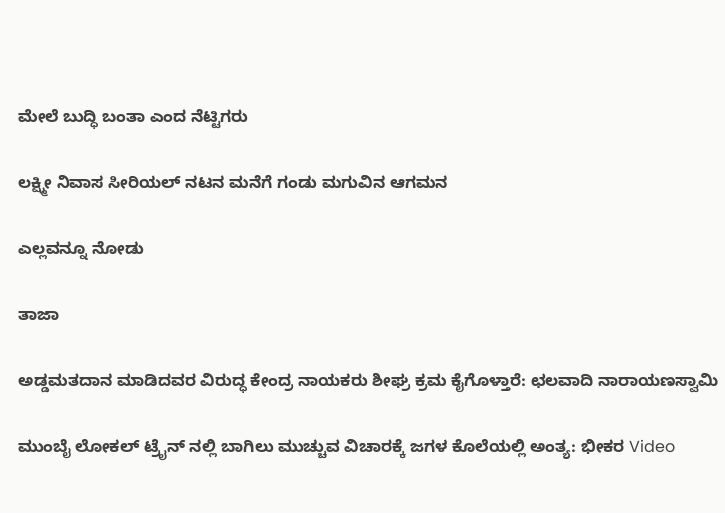ಮೇಲೆ ಬುದ್ಧಿ ಬಂತಾ ಎಂದ ನೆಟ್ಟಿಗರು

ಲಕ್ಷ್ಮೀ ನಿವಾಸ ಸೀರಿಯಲ್ ನಟನ ಮನೆಗೆ ಗಂಡು ಮಗುವಿನ ಆಗಮನ

ಎಲ್ಲವನ್ನೂ ನೋಡು

ತಾಜಾ

ಅಡ್ಡಮತದಾನ ಮಾಡಿದವರ ವಿರುದ್ಧ ಕೇಂದ್ರ ನಾಯಕರು ಶೀಘ್ರ ಕ್ರಮ ಕೈಗೊಳ್ತಾರೆ: ಛಲವಾದಿ ನಾರಾಯಣಸ್ವಾಮಿ

ಮುಂಬೈ ಲೋಕಲ್ ಟ್ರೈನ್ ನಲ್ಲಿ ಬಾಗಿಲು ಮುಚ್ಚುವ ವಿಚಾರಕ್ಕೆ ಜಗಳ ಕೊಲೆಯಲ್ಲಿ ಅಂತ್ಯ: ಭೀಕರ Video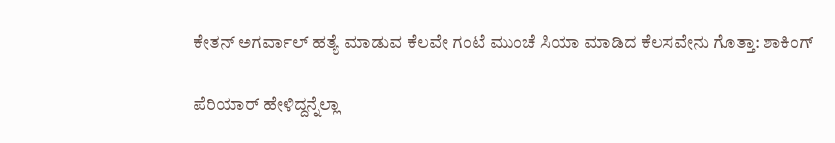ಕೇತನ್ ಅಗರ್ವಾಲ್ ಹತ್ಯೆ ಮಾಡುವ ಕೆಲವೇ ಗಂಟೆ ಮುಂಚೆ ಸಿಯಾ ಮಾಡಿದ ಕೆಲಸವೇನು ಗೊತ್ತಾ: ಶಾಕಿಂಗ್

ಪೆರಿಯಾರ್ ಹೇಳಿದ್ದನ್ನೆಲ್ಲಾ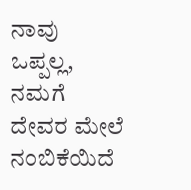ನಾವು ಒಪ್ಪಲ್ಲ, ನಮಗೆ ದೇವರ ಮೇಲೆ ನಂಬಿಕೆಯಿದೆ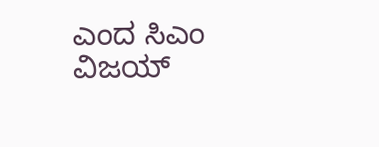ಎಂದ ಸಿಎಂ ವಿಜಯ್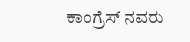ಕಾಂಗ್ರೆಸ್ ನವರು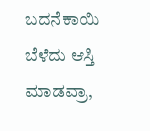ಬದನೆಕಾಯಿ ಬೆಳೆದು ಆಸ್ತಿ ಮಾಡವ್ರಾ,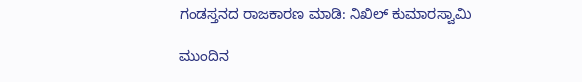ಗಂಡಸ್ತನದ ರಾಜಕಾರಣ ಮಾಡಿ: ನಿಖಿಲ್ ಕುಮಾರಸ್ವಾಮಿ

ಮುಂದಿನ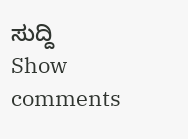ಸುದ್ದಿ
Show comments